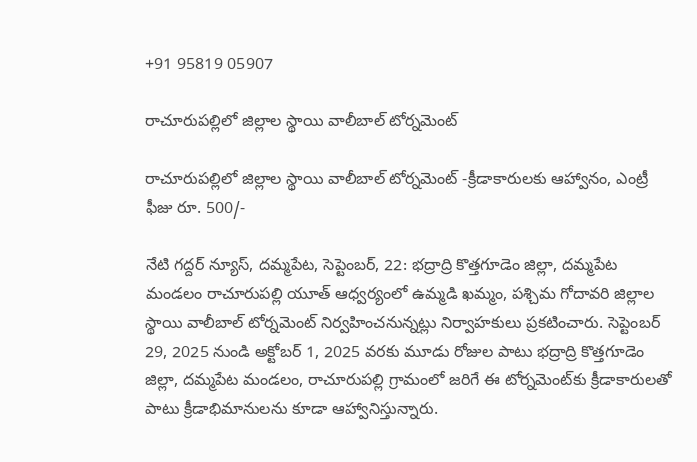+91 95819 05907

రాచూరుపల్లిలో జిల్లాల స్థాయి వాలీబాల్ టోర్నమెంట్

రాచూరుపల్లిలో జిల్లాల స్థాయి వాలీబాల్ టోర్నమెంట్ -క్రీడాకారులకు ఆహ్వానం, ఎంట్రీ ఫీజు రూ. 500/-

నేటి గద్దర్ న్యూస్, దమ్మపేట, సెప్టెంబర్, 22: భద్రాద్రి కొత్తగూడెం జిల్లా, దమ్మపేట మండలం రాచూరుపల్లి యూత్ ఆధ్వర్యంలో ఉమ్మడి ఖమ్మం, పశ్చిమ గోదావరి జిల్లాల స్థాయి వాలీబాల్ టోర్నమెంట్ నిర్వహించనున్నట్లు నిర్వాహకులు ప్రకటించారు. సెప్టెంబర్ 29, 2025 నుండి అక్టోబర్ 1, 2025 వరకు మూడు రోజుల పాటు భద్రాద్రి కొత్తగూడెం జిల్లా, దమ్మపేట మండలం, రాచూరుపల్లి గ్రామంలో జరిగే ఈ టోర్నమెంట్‌కు క్రీడాకారులతో పాటు క్రీడాభిమానులను కూడా ఆహ్వానిస్తున్నారు.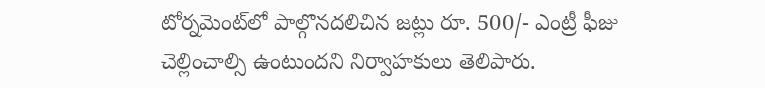టోర్నమెంట్‌లో పాల్గొనదలిచిన జట్లు రూ. 500/- ఎంట్రీ ఫీజు చెల్లించాల్సి ఉంటుందని నిర్వాహకులు తెలిపారు.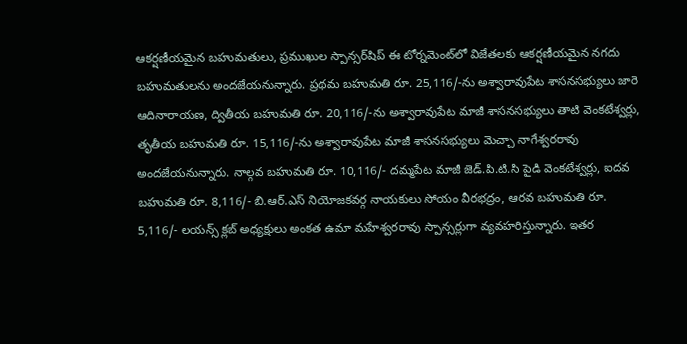ఆకర్షణీయమైన బహుమతులు, ప్రముఖుల స్పాన్సర్‌షిప్ ఈ టోర్నమెంట్‌లో విజేతలకు ఆకర్షణీయమైన నగదు బహుమతులను అందజేయనున్నారు. ప్రథమ బహుమతి రూ. 25,116/-ను అశ్వారావుపేట శాసనసభ్యులు జారె ఆదినారాయణ, ద్వితీయ బహుమతి రూ. 20,116/-ను అశ్వారావుపేట మాజీ శాసనసభ్యులు తాటి వెంకటేశ్వర్లు, తృతీయ బహుమతి రూ. 15,116/-ను అశ్వారావుపేట మాజీ శాసనసభ్యులు మెచ్చా నాగేశ్వరరావు అందజేయనున్నారు. నాల్గవ బహుమతి రూ. 10,116/- దమ్మపేట మాజీ జెడ్.పి.టి.సి పైడి వెంకటేశ్వర్లు, ఐదవ బహుమతి రూ. 8,116/- బి.ఆర్.ఎస్ నియోజకవర్గ నాయకులు సోయం వీరభద్రం, ఆరవ బహుమతి రూ. 5,116/- లయన్స్ క్లబ్ అధ్యక్షులు అంకత ఉమా మహేశ్వరరావు స్పాన్సర్లుగా వ్యవహరిస్తున్నారు. ఇతర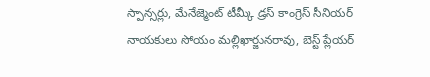స్పాన్సర్లు, మేనేజ్మెంట్ టీమ్కీ డ్రస్ కాంగ్రెస్ సీనియర్ నాయకులు సోయం మల్లిఖార్జునరావు, బెస్ట్ ప్లేయర్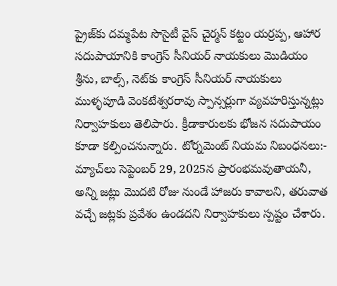ప్రైజ్‌కు దమ్మపేట సొసైటీ వైస్ చైర్మన్ కట్టం యర్రప్ప, ఆహార సదుపాయానికి కాంగ్రెస్ సీనియర్ నాయకులు మొడియం శ్రీను, బాల్స్, నెట్‌కు కాంగ్రెస్ సీనియర్ నాయకులు ముళ్ళపూడి వెంకటేశ్వరరావు స్పాన్సర్లుగా వ్యవహరిస్తున్నట్లు నిర్వాహకులు తెలిపారు. క్రీడాకారులకు భోజన సదుపాయం కూడా కల్పించనున్నారు. టోర్నమెంట్ నియమ నిబంధనలు:- మ్యాచ్‌లు సెప్టెంబర్ 29, 2025న ప్రారంభమవుతాయనీ, అన్ని జట్లు మొదటి రోజు నుండే హాజరు కావాలని, తరువాత వచ్చే జట్లకు ప్రవేశం ఉండదని నిర్వాహకులు స్పష్టం చేశారు.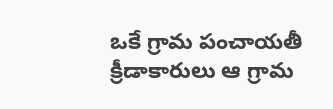ఒకే గ్రామ పంచాయతీ క్రీడాకారులు ఆ గ్రామ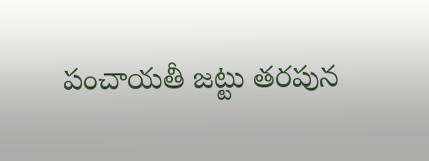పంచాయతీ జట్టు తరపున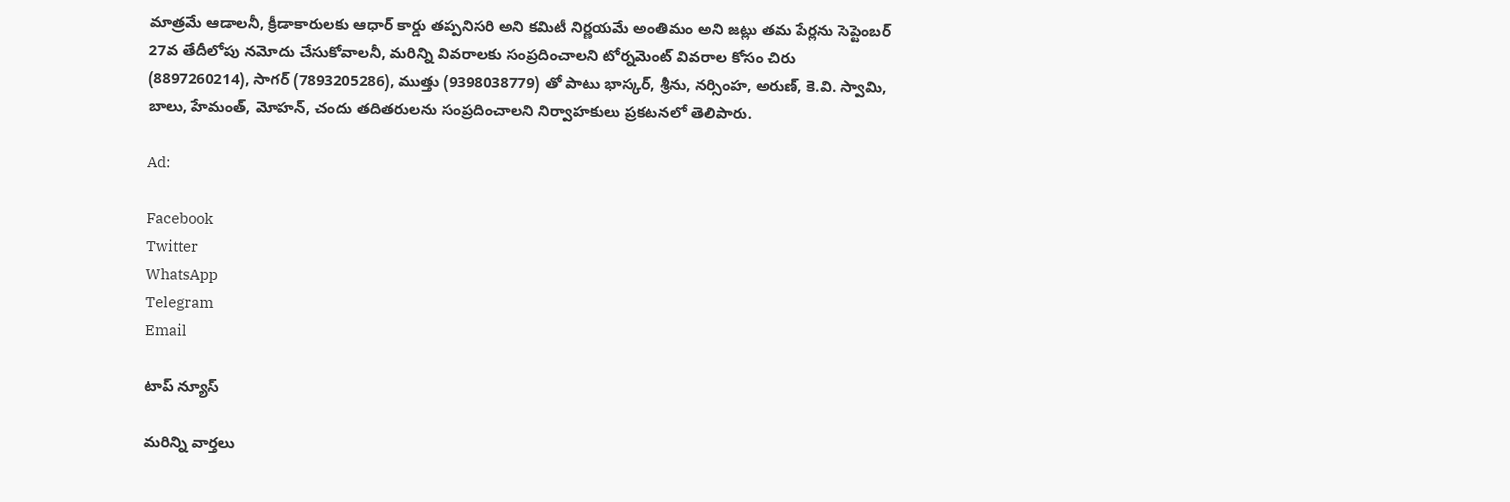మాత్రమే ఆడాలనీ, క్రీడాకారులకు ఆధార్ కార్డు తప్పనిసరి అని కమిటీ నిర్ణయమే అంతిమం అని జట్లు తమ పేర్లను సెప్టెంబర్ 27వ తేదీలోపు నమోదు చేసుకోవాలనీ, మరిన్ని వివరాలకు సంప్రదించాలని టోర్నమెంట్ వివరాల కోసం చిరు (8897260214), సాగర్ (7893205286), ముత్తు (9398038779) తో పాటు భాస్కర్, శ్రీను, నర్సింహ, అరుణ్, కె.వి. స్వామి, బాలు, హేమంత్, మోహన్, చందు తదితరులను సంప్రదించాలని నిర్వాహకులు ప్రకటనలో తెలిపారు.

Ad:

Facebook
Twitter
WhatsApp
Telegram
Email

టాప్ న్యూస్

మరిన్ని వార్తలు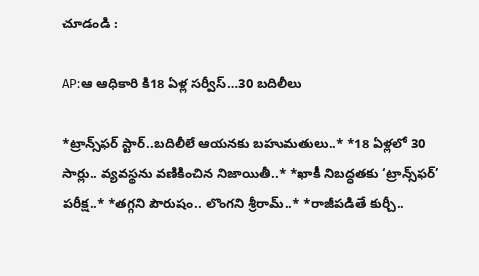చూడండి :

AP:ఆ ఆధికారి కి18 ఏళ్ల సర్వీస్…30 బదిలీలు

*ట్రాన్స్‌ఫర్ స్టార్..బదిలీలే ఆయనకు బహుమతులు..* *18 ఏళ్లలో 30 సార్లు.. వ్యవస్థను వణికించిన నిజాయితీ..* *ఖాకీ నిబద్ధతకు ‘ట్రాన్స్‌ఫర్’ పరీక్ష..* *తగ్గని పౌరుషం.. లొంగని శ్రీరామ్..* *రాజీపడితే కుర్చీ..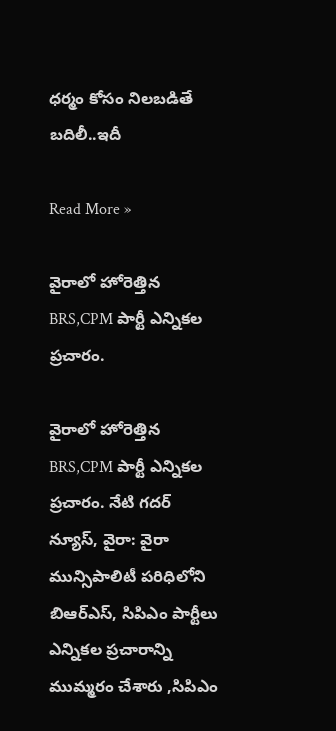ధర్మం కోసం నిలబడితే బదిలీ..ఇదీ

Read More »

వైరాలో హోరెత్తిన BRS,CPM పార్టీ ఎన్నికల ప్రచారం.

వైరాలో హోరెత్తిన BRS,CPM పార్టీ ఎన్నికల ప్రచారం. నేటి గదర్ న్యూస్, వైరా: వైరా మున్సిపాలిటీ పరిధిలోని బిఆర్ఎస్, సిపిఎం పార్టీలు ఎన్నికల ప్రచారాన్ని ముమ్మరం చేశారు ,సిపిఎం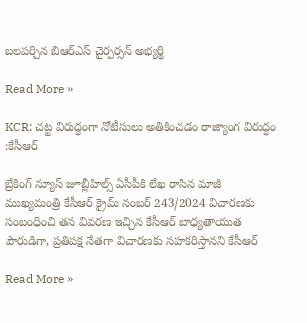బలపర్చిన బిఆర్ఎస్ చైర్పర్సన్ అభ్యర్థి

Read More »

KCR: చట్ట విరుద్ధంగా నోటీసులు అతికించడం రాజ్యాంగ విరుద్ధం :కేసీఆర్

బ్రేకింగ్ న్యూస్ జూబ్లీహిల్స్ ఏసీపీకి లేఖ రాసిన మాజీ ముఖ్యమంత్రి కేసీఆర్ క్రైమ్ నంబర్ 243/2024 విచారణకు సంబంధించి తన వివరణ ఇచ్చిన కేసీఆర్ బాధ్యతాయుత పౌరుడిగా, ప్రతిపక్ష నేతగా విచారణకు సహకరిస్తానని కేసీఆర్

Read More »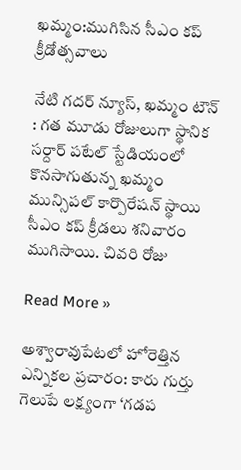ఖమ్మం:ముగిసిన సీఎం కప్ క్రీడోత్సవాలు

నేటి గదర్ న్యూస్, ఖమ్మం టౌన్ : గత మూడు రోజులుగా స్థానిక సర్దార్ పటేల్ స్టేడియంలో కొనసాగుతున్న ఖమ్మం మున్సిపల్ కార్పొరేషన్ స్థాయి సీఎం కప్ క్రీడలు శనివారం ముగిసాయి. చివరి రోజు

Read More »

అశ్వారావుపేటలో హోరెత్తిన ఎన్నికల ప్రచారం: కారు గుర్తు గెలుపే లక్ష్యంగా ‘గడప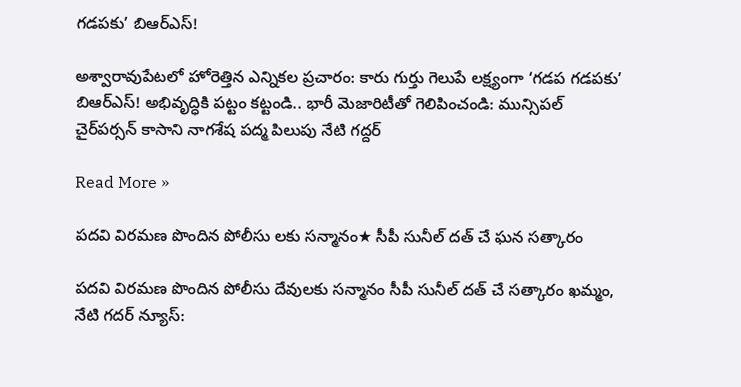గడపకు’ బిఆర్ఎస్!

అశ్వారావుపేటలో హోరెత్తిన ఎన్నికల ప్రచారం: కారు గుర్తు గెలుపే లక్ష్యంగా ‘గడప గడపకు’ బిఆర్ఎస్! అభివృద్ధికి పట్టం కట్టండి.. భారీ మెజారిటీతో గెలిపించండి: మున్సిపల్ చైర్‌పర్సన్ కాసాని నాగశేష పద్మ పిలుపు నేటి గద్దర్

Read More »

పదవి విరమణ పొందిన పోలీసు లకు సన్మానం★ సీపీ సునీల్ దత్ చే ఘన సత్కారం

పదవి విరమణ పొందిన పోలీసు దేవులకు సన్మానం సీపీ సునీల్ దత్ చే సత్కారం ఖమ్మం, నేటి గదర్ న్యూస్: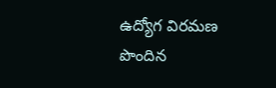ఉద్యోగ విరమణ పొందిన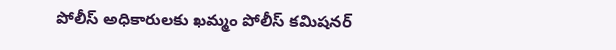పోలీస్ అధికారులకు ఖమ్మం పోలీస్ కమిషనర్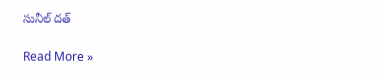సునీల్ దత్

Read More »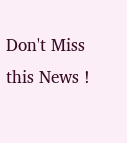Don't Miss this News !